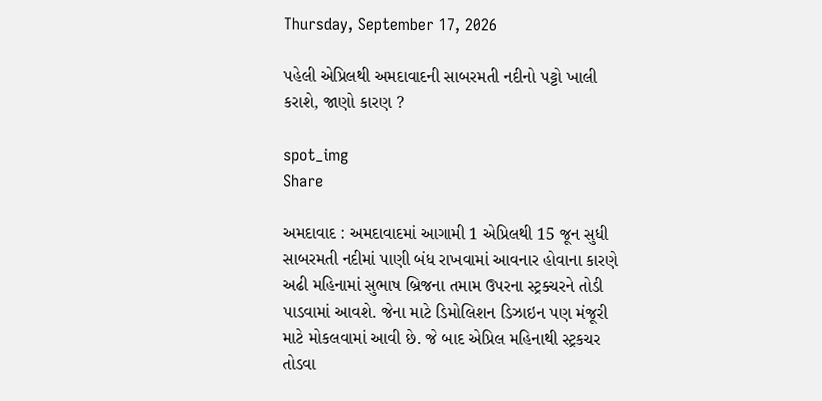Thursday, September 17, 2026

પહેલી એપ્રિલથી અમદાવાદની સાબરમતી નદીનો પટ્ટો ખાલી કરાશે, જાણો કારણ ?

spot_img
Share

અમદાવાદ : અમદાવાદમાં આગામી 1 એપ્રિલથી 15 જૂન સુધી સાબરમતી નદીમાં પાણી બંધ રાખવામાં આવનાર હોવાના કારણે અઢી મહિનામાં સુભાષ બ્રિજના તમામ ઉપરના સ્ટ્રક્ચરને તોડી પાડવામાં આવશે. જેના માટે ડિમોલિશન ડિઝાઇન પણ મંજૂરી માટે મોકલવામાં આવી છે. જે બાદ એપ્રિલ મહિનાથી સ્ટ્રકચર તોડવા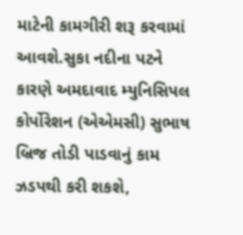માટેની કામગીરી શરૂ કરવામાં આવશે.સુકા નદીના પટને કારણે અમદાવાદ મ્યુનિસિપલ કોર્પોરેશન (એએમસી) સુભાષ બ્રિજ તોડી પાડવાનું કામ ઝડપથી કરી શકશે,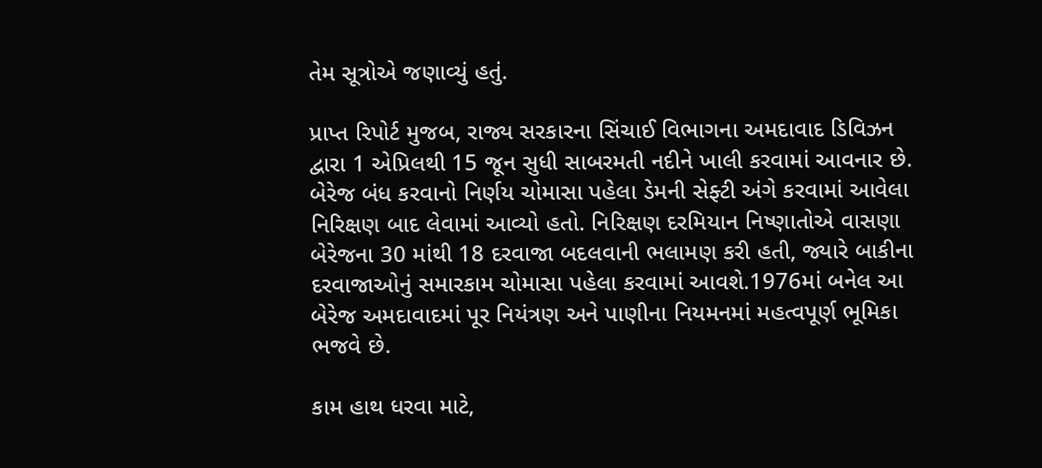તેમ સૂત્રોએ જણાવ્યું હતું.

પ્રાપ્ત રિપોર્ટ મુજબ, રાજ્ય સરકારના સિંચાઈ વિભાગના અમદાવાદ ડિવિઝન દ્વારા 1 એપ્રિલથી 15 જૂન સુધી સાબરમતી નદીને ખાલી કરવામાં આવનાર છે. બેરેજ બંધ કરવાનો નિર્ણય ચોમાસા પહેલા ડેમની સેફ્ટી અંગે કરવામાં આવેલા નિરિક્ષણ બાદ લેવામાં આવ્યો હતો. નિરિક્ષણ દરમિયાન નિષ્ણાતોએ વાસણા બેરેજના 30 માંથી 18 દરવાજા બદલવાની ભલામણ કરી હતી, જ્યારે બાકીના દરવાજાઓનું સમારકામ ચોમાસા પહેલા કરવામાં આવશે.1976માં બનેલ આ બેરેજ અમદાવાદમાં પૂર નિયંત્રણ અને પાણીના નિયમનમાં મહત્વપૂર્ણ ભૂમિકા ભજવે છે.

કામ હાથ ધરવા માટે,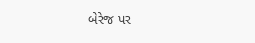બેરેજ પર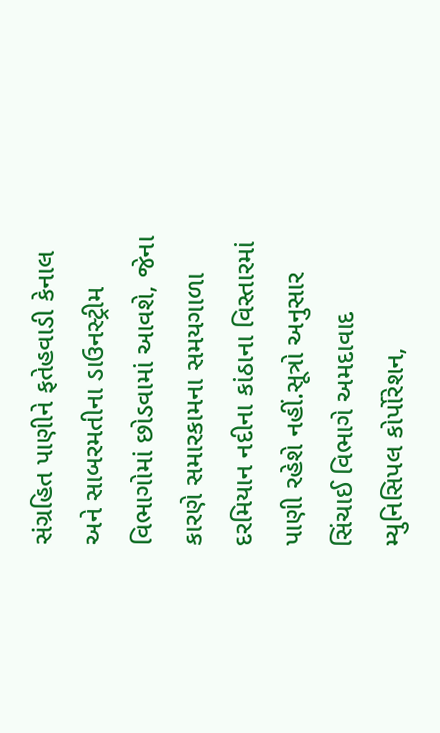સંગ્રહિત પાણીને ફતેહવાડી કેનાલ અને સાબરમતીના ડાઉનસ્ટ્રીમ વિભાગોમાં છોડવામાં આવશે, જેના કારણે સમારકામના સમયગાળા દરમિયાન નદીના કાંઠાના વિસ્તારમાં પાણી રહેશે નહીં.સૂત્રો અનુસાર સિંચાઈ વિભાગે અમદાવાદ મ્યુનિસિપલ કોર્પોરેશન,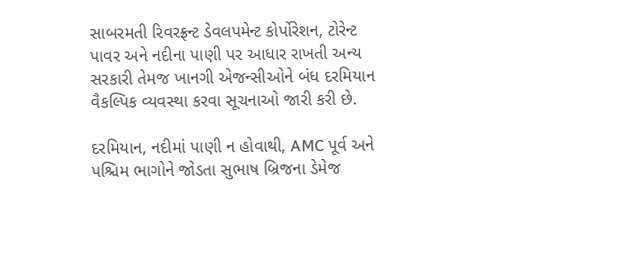સાબરમતી રિવરફ્રન્ટ ડેવલપમેન્ટ કોર્પોરેશન, ટોરેન્ટ પાવર અને નદીના પાણી પર આધાર રાખતી અન્ય સરકારી તેમજ ખાનગી એજન્સીઓને બંધ દરમિયાન વૈકલ્પિક વ્યવસ્થા કરવા સૂચનાઓ જારી કરી છે.

દરમિયાન, નદીમાં પાણી ન હોવાથી, AMC પૂર્વ અને પશ્ચિમ ભાગોને જોડતા સુભાષ બ્રિજના ડેમેજ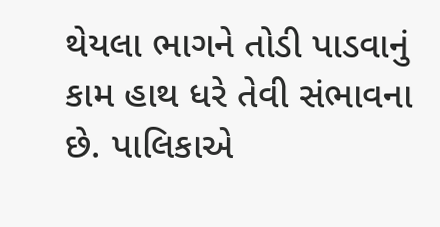થેયલા ભાગને તોડી પાડવાનું કામ હાથ ધરે તેવી સંભાવના છે. પાલિકાએ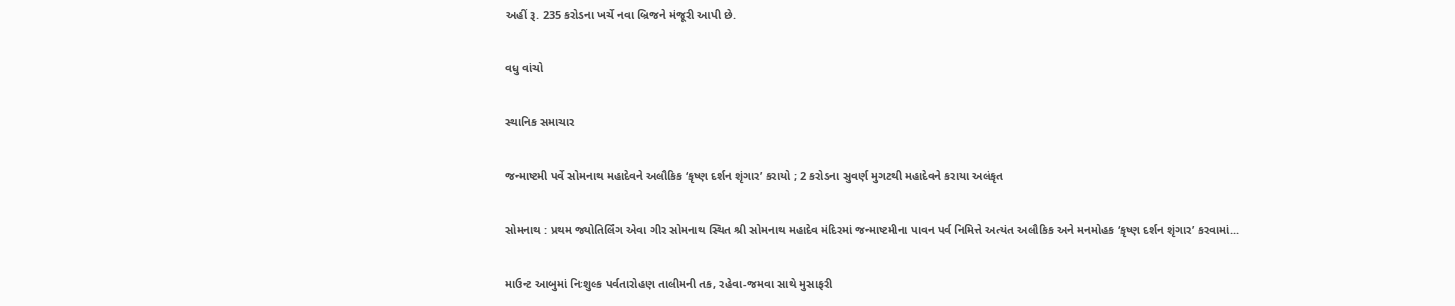અહીં રૂ. 235 કરોડના ખર્ચે નવા બ્રિજને મંજૂરી આપી છે.

વધુ વાંચો

સ્થાનિક સમાચાર

જન્માષ્ટમી પર્વે સોમનાથ મહાદેવને અલૌકિક ‘કૃષ્ણ દર્શન શૃંગાર’ કરાયો ; 2 કરોડના સુવર્ણ મુગટથી મહાદેવને કરાયા અલંકૃત

સોમનાથ : પ્રથમ જ્યોતિર્લિંગ એવા ગીર સોમનાથ સ્થિત શ્રી સોમનાથ મહાદેવ મંદિરમાં જન્માષ્ટમીના પાવન પર્વ નિમિત્તે અત્યંત અલૌકિક અને મનમોહક ‘કૃષ્ણ દર્શન શૃંગાર’ કરવામાં...

માઉન્ટ આબુમાં નિઃશુલ્ક પર્વતારોહણ તાલીમની તક, રહેવા-જમવા સાથે મુસાફરી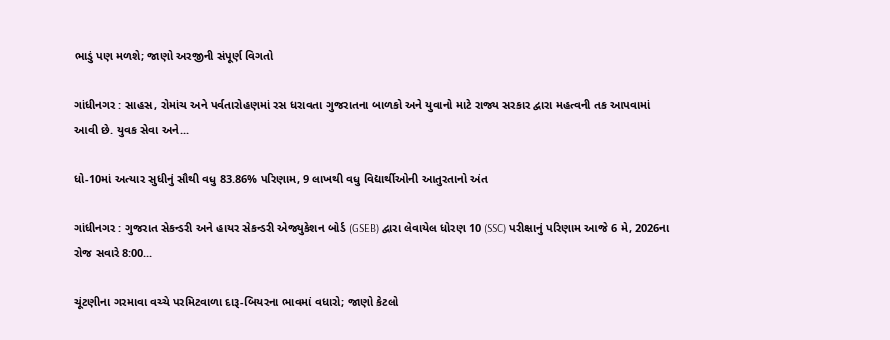ભાડું પણ મળશે; જાણો અરજીની સંપૂર્ણ વિગતો

ગાંધીનગર : સાહસ, રોમાંચ અને પર્વતારોહણમાં રસ ધરાવતા ગુજરાતના બાળકો અને યુવાનો માટે રાજ્ય સરકાર દ્વારા મહત્વની તક આપવામાં આવી છે. યુવક સેવા અને...

ધો-10માં અત્યાર સુધીનું સૌથી વધુ 83.86% પરિણામ, 9 લાખથી વધુ વિદ્યાર્થીઓની આતુરતાનો અંત

ગાંધીનગર : ગુજરાત સેકન્ડરી અને હાયર સેકન્ડરી એજ્યુકેશન બોર્ડ (GSEB) દ્વારા લેવાયેલ ધોરણ 10 (SSC) પરીક્ષાનું પરિણામ આજે 6 મે, 2026ના રોજ સવારે 8:00...

ચૂંટણીના ગરમાવા વચ્ચે પરમિટવાળા દારૂ-બિયરના ભાવમાં વધારો; જાણો કેટલો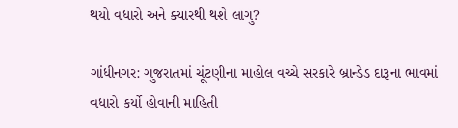થયો વધારો અને ક્યારથી થશે લાગુ?

ગાંધીનગર: ગુજરાતમાં ચૂંટણીના માહોલ વચ્ચે સરકારે બ્રાન્ડેડ દારૂના ભાવમાં વધારો કર્યો હોવાની માહિતી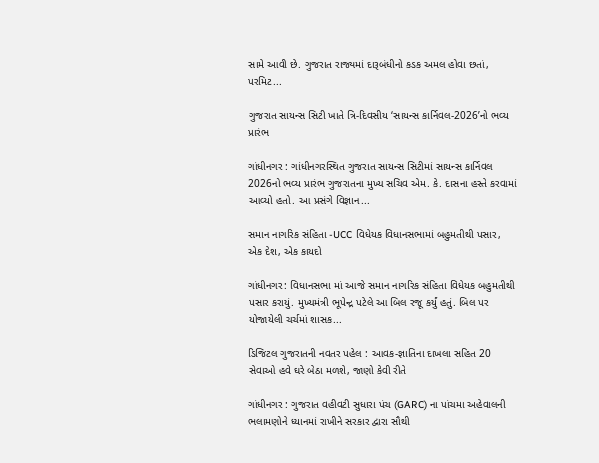સામે આવી છે. ગુજરાત રાજ્યમાં દારૂબંધીનો કડક અમલ હોવા છતાં, પરમિટ...

ગુજરાત સાયન્સ સિટી ખાતે ત્રિ-દિવસીય ‘સાયન્સ કાર્નિવલ-2026’નો ભવ્ય પ્રારંભ

ગાંધીનગર : ગાંધીનગરસ્થિત ગુજરાત સાયન્સ સિટીમાં સાયન્સ કાર્નિવલ 2026નો ભવ્ય પ્રારંભ ગુજરાતના મુખ્ય સચિવ એમ. કે. દાસના હસ્તે કરવામાં આવ્યો હતો. આ પ્રસંગે વિજ્ઞાન...

સમાન નાગરિક સંહિતા -UCC વિધેયક વિધાનસભામાં બહુમતીથી પસાર, એક દેશ, એક કાયદો

ગાંધીનગર: વિધાનસભા માં આજે સમાન નાગરિક સંહિતા વિધેયક બહુમતીથી પસાર કરાયું. મુખ્યમંત્રી ભૂપેન્દ્ર પટેલે આ બિલ રજૂ કર્યું હતું. બિલ પર યોજાયેલી ચર્ચમાં શાસક...

ડિજિટલ ગુજરાતની નવતર પહેલ : આવક-જ્ઞાતિના દાખલા સહિત 20 સેવાઓ હવે ઘરે બેઠા મળશે, જાણો કેવી રીતે

ગાંધીનગર : ગુજરાત વહીવટી સુધારા પંચ (GARC) ના પાંચમા અહેવાલની ભલામણોને ધ્યાનમાં રાખીને સરકાર દ્વારા સૌથી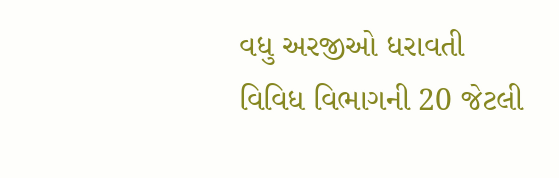વધુ અરજીઓ ધરાવતી વિવિધ વિભાગની 20 જેટલી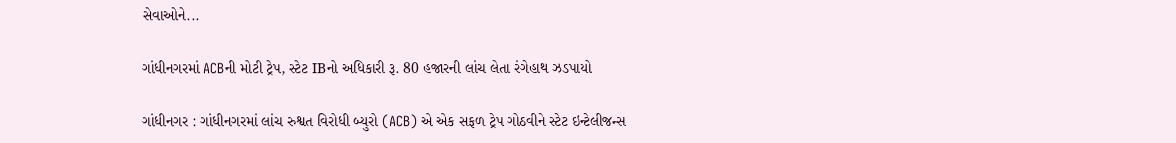સેવાઓને...

ગાંધીનગરમાં ACBની મોટી ટ્રેપ, સ્ટેટ IBનો અધિકારી રૂ. 80 હજારની લાંચ લેતા રંગેહાથ ઝડપાયો

ગાંધીનગર : ગાંધીનગરમાં લાંચ રુશ્વત વિરોધી બ્યુરો (ACB) એ એક સફળ ટ્રેપ ગોઠવીને સ્ટેટ ઇન્ટેલીજન્સ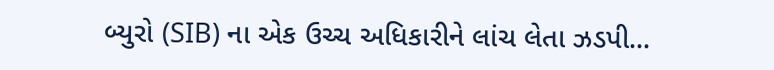બ્યુરો (SIB) ના એક ઉચ્ચ અધિકારીને લાંચ લેતા ઝડપી...